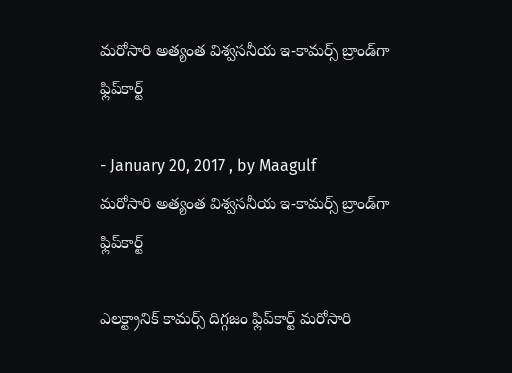మరోసారి అత్యంత విశ్వసనీయ ఇ-కామర్స్‌ బ్రాండ్‌గా ఫ్లిప్‌కార్ట్‌

- January 20, 2017 , by Maagulf
మరోసారి అత్యంత విశ్వసనీయ ఇ-కామర్స్‌ బ్రాండ్‌గా ఫ్లిప్‌కార్ట్‌

ఎలక్ట్రానిక్‌ కామర్స్‌ దిగ్గజం ఫ్లిప్‌కార్ట్‌ మరోసారి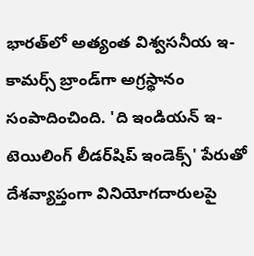భారత్‌లో అత్యంత విశ్వసనీయ ఇ-కామర్స్‌ బ్రాండ్‌గా అగ్రస్థానం సంపాదించింది. 'ది ఇండియన్‌ ఇ-టెయిలింగ్‌ లీడర్‌షిప్‌ ఇండెక్స్‌' పేరుతో దేశవ్యాప్తంగా వినియోగదారులపై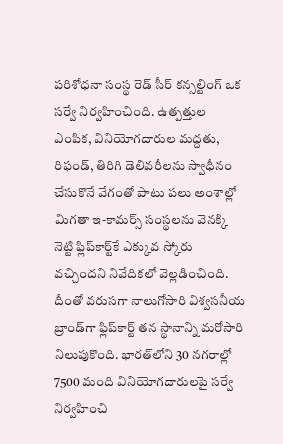పరిశోధనా సంస్థ రెడ్‌ సీర్‌ కన్సల్టింగ్‌ ఒక సర్వే నిర్వహించింది. ఉత్పత్తుల ఎంపిక, వినియోగదారుల మద్దతు, రిఫండ్‌, తిరిగి డెలివరీలను స్వాధీనం చేసుకొనే వేగంతో పాటు పలు అంశాల్లో మిగతా ఇ-కామర్స్‌ సంస్థలను వెనక్కి నెట్టి ఫ్లిప్‌కార్ట్‌కే ఎక్కువ స్కోరు వచ్చిందని నివేదికలో వెల్లడించింది. దీంతో వరుసగా నాలుగోసారి విశ్వసనీయ బ్రాండ్‌గా ఫ్లిప్‌కార్ట్‌ తన స్థానాన్ని మరోసారి నిలుపుకొంది. భారత్‌లోని 30 నగరాల్లో 7500 మంది వినియోగదారులపై సర్వే నిర్వహించి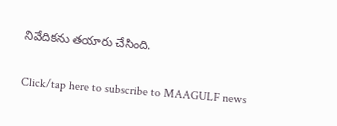నివేదికను తయారు చేసింది.

Click/tap here to subscribe to MAAGULF news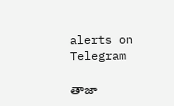alerts on Telegram

తాజా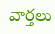వార్తలు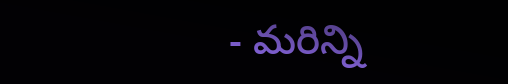- మరిన్ని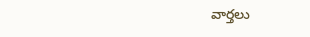వార్తలు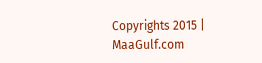Copyrights 2015 | MaaGulf.com